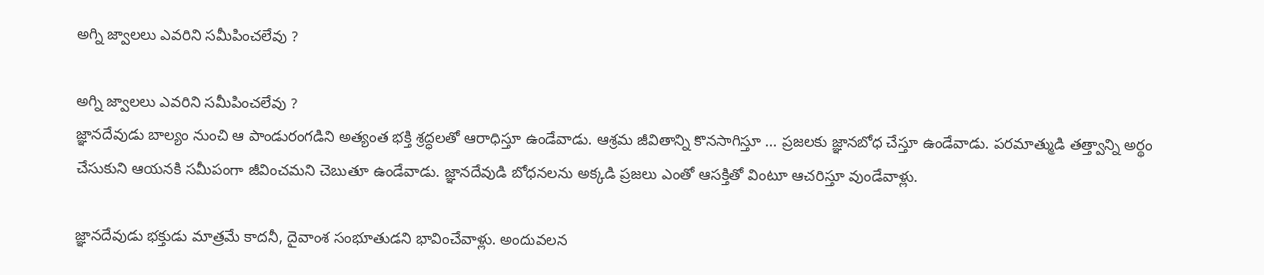అగ్ని జ్వాలలు ఎవరిని సమీపించలేవు ?

అగ్ని జ్వాలలు ఎవరిని సమీపించలేవు ?
జ్ఞానదేవుడు బాల్యం నుంచి ఆ పాండురంగడిని అత్యంత భక్తి శ్రద్ధలతో ఆరాధిస్తూ ఉండేవాడు. ఆశ్రమ జీవితాన్ని కొనసాగిస్తూ ... ప్రజలకు జ్ఞానబోధ చేస్తూ ఉండేవాడు. పరమాత్ముడి తత్త్వాన్ని అర్థం చేసుకుని ఆయనకి సమీపంగా జీవించమని చెబుతూ ఉండేవాడు. జ్ఞానదేవుడి బోధనలను అక్కడి ప్రజలు ఎంతో ఆసక్తితో వింటూ ఆచరిస్తూ వుండేవాళ్లు.

జ్ఞానదేవుడు భక్తుడు మాత్రమే కాదనీ, దైవాంశ సంభూతుడని భావించేవాళ్లు. అందువలన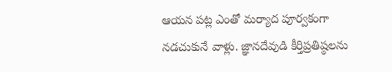ఆయన పట్ల ఎంతో మర్యాద పూర్వకంగా నడచుకునే వాళ్లు. జ్ఞానదేవుడి కీర్తిప్రతిష్ఠలను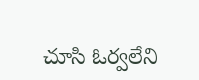చూసి ఓర్వలేని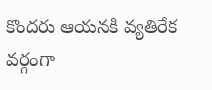కొందరు ఆయనకి వ్యతిరేక వర్గంగా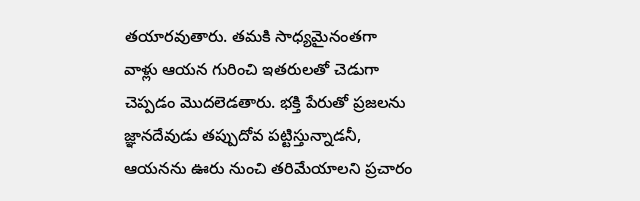తయారవుతారు. తమకి సాధ్యమైనంతగా వాళ్లు ఆయన గురించి ఇతరులతో చెడుగా చెప్పడం మొదలెడతారు. భక్తి పేరుతో ప్రజలను జ్ఞానదేవుడు తప్పుదోవ పట్టిస్తున్నాడనీ, ఆయనను ఊరు నుంచి తరిమేయాలని ప్రచారం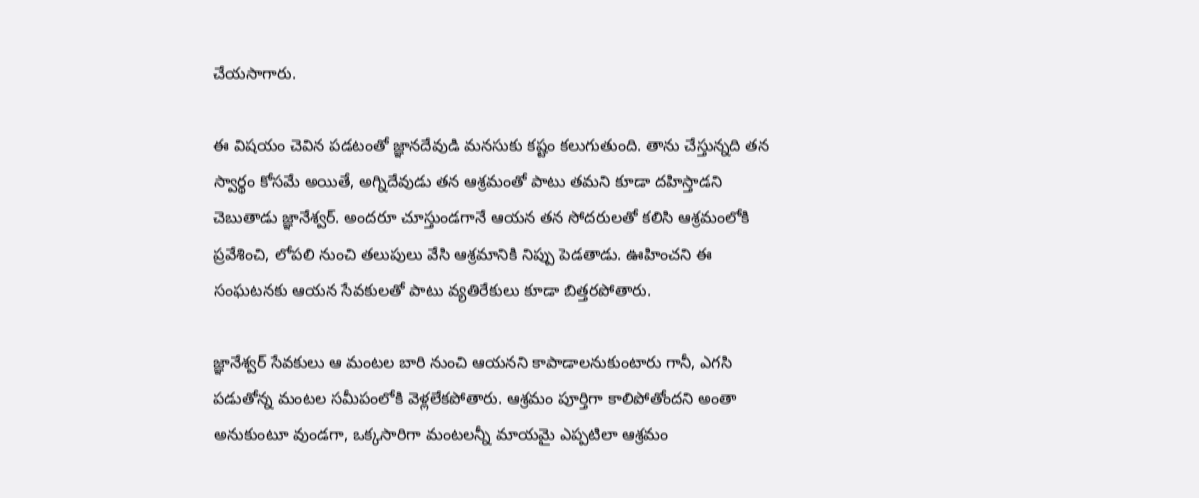చేయసాగారు.

ఈ విషయం చెవిన పడటంతో జ్ఞానదేవుడి మనసుకు కష్టం కలుగుతుంది. తాను చేస్తున్నది తన స్వార్థం కోసమే అయితే, అగ్నిదేవుడు తన ఆశ్రమంతో పాటు తమని కూడా దహిస్తాడని చెబుతాడు జ్ఞానేశ్వర్. అందరూ చూస్తుండగానే ఆయన తన సోదరులతో కలిసి ఆశ్రమంలోకి ప్రవేశించి, లోపలి నుంచి తలుపులు వేసి ఆశ్రమానికి నిప్పు పెడతాడు. ఊహించని ఈ సంఘటనకు ఆయన సేవకులతో పాటు వ్యతిరేకులు కూడా బిత్తరపోతారు.

జ్ఞానేశ్వర్ సేవకులు ఆ మంటల బారి నుంచి ఆయనని కాపాడాలనుకుంటారు గానీ, ఎగసి పడుతోన్న మంటల సమీపంలోకి వెళ్లలేకపోతారు. ఆశ్రమం పూర్తిగా కాలిపోతోందని అంతా అనుకుంటూ వుండగా, ఒక్కసారిగా మంటలన్నీ మాయమై ఎప్పటిలా ఆశ్రమం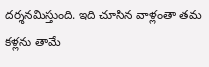దర్శనమిస్తుంది. ఇది చూసిన వాళ్లంతా తమ కళ్లను తామే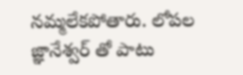నమ్మలేకపోతారు. లోపల జ్ఞానేశ్వర్ తో పాటు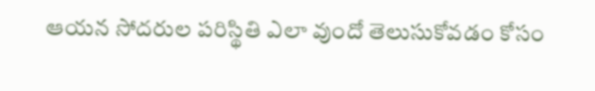ఆయన సోదరుల పరిస్థితి ఎలా వుందో తెలుసుకోవడం కోసం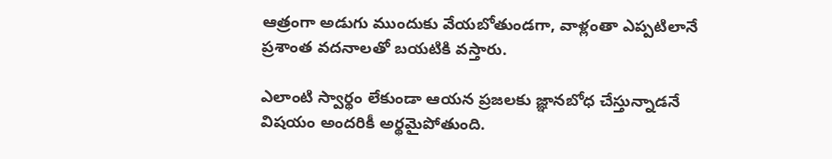ఆత్రంగా అడుగు ముందుకు వేయబోతుండగా, వాళ్లంతా ఎప్పటిలానే ప్రశాంత వదనాలతో బయటికి వస్తారు.

ఎలాంటి స్వార్థం లేకుండా ఆయన ప్రజలకు జ్ఞానబోధ చేస్తున్నాడనే విషయం అందరికీ అర్థమైపోతుంది.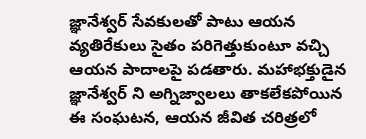జ్ఞానేశ్వర్ సేవకులతో పాటు ఆయన వ్యతిరేకులు సైతం పరిగెత్తుకుంటూ వచ్చి ఆయన పాదాలపై పడతారు. మహాభక్తుడైన జ్ఞానేశ్వర్ ని అగ్నిజ్వాలలు తాకలేకపోయిన ఈ సంఘటన, ఆయన జీవిత చరిత్రలో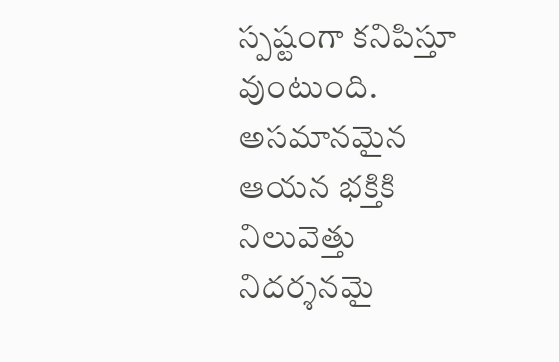స్పష్టంగా కనిపిస్తూ వుంటుంది. అసమానమైన ఆయన భక్తికి నిలువెత్తు నిదర్శనమై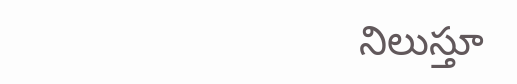నిలుస్తూ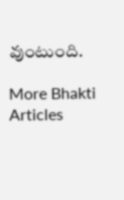వుంటుంది.

More Bhakti Articles